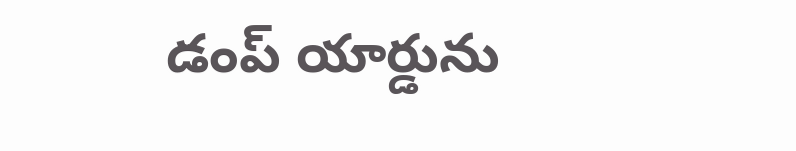డంప్ యార్డును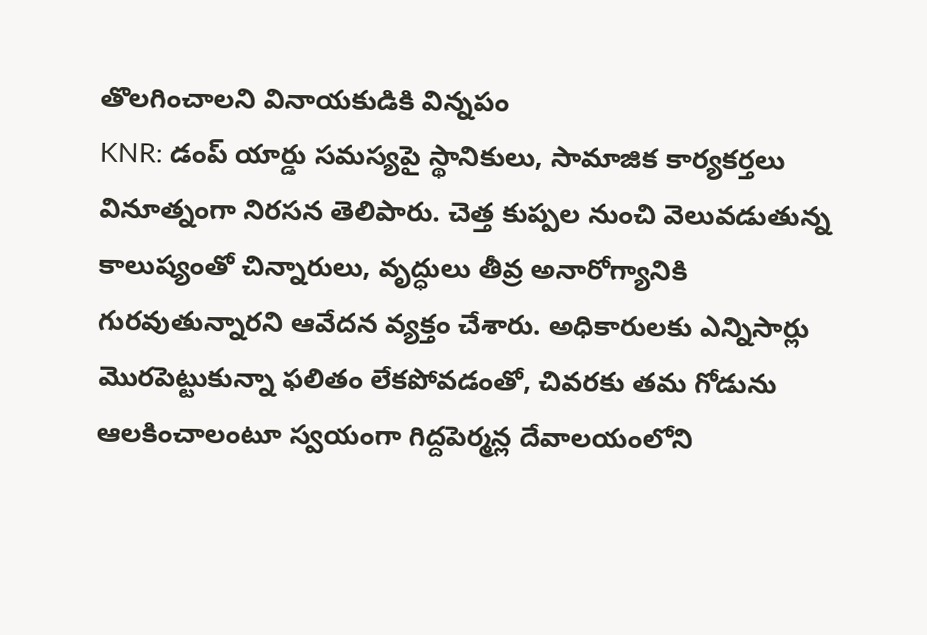తొలగించాలని వినాయకుడికి విన్నపం
KNR: డంప్ యార్డు సమస్యపై స్థానికులు, సామాజిక కార్యకర్తలు వినూత్నంగా నిరసన తెలిపారు. చెత్త కుప్పల నుంచి వెలువడుతున్న కాలుష్యంతో చిన్నారులు, వృద్ధులు తీవ్ర అనారోగ్యానికి గురవుతున్నారని ఆవేదన వ్యక్తం చేశారు. అధికారులకు ఎన్నిసార్లు మొరపెట్టుకున్నా ఫలితం లేకపోవడంతో, చివరకు తమ గోడును ఆలకించాలంటూ స్వయంగా గిద్దపెర్మన్ల దేవాలయంలోని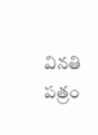వినతి పత్రం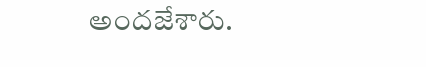అందజేశారు.